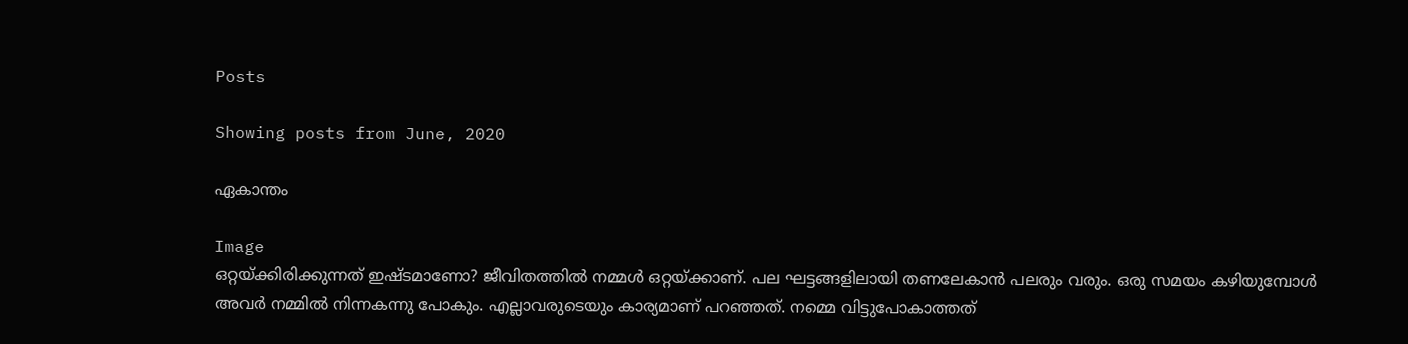Posts

Showing posts from June, 2020

ഏകാന്തം

Image
ഒറ്റയ്ക്കിരിക്കുന്നത് ഇഷ്ടമാണോ? ജീവിതത്തിൽ നമ്മൾ ഒറ്റയ്ക്കാണ്. പല ഘട്ടങ്ങളിലായി തണലേകാൻ പലരും വരും. ഒരു സമയം കഴിയുമ്പോൾ അവർ നമ്മിൽ നിന്നകന്നു പോകും. എല്ലാവരുടെയും കാര്യമാണ് പറഞ്ഞത്. നമ്മെ വിട്ടുപോകാത്തത്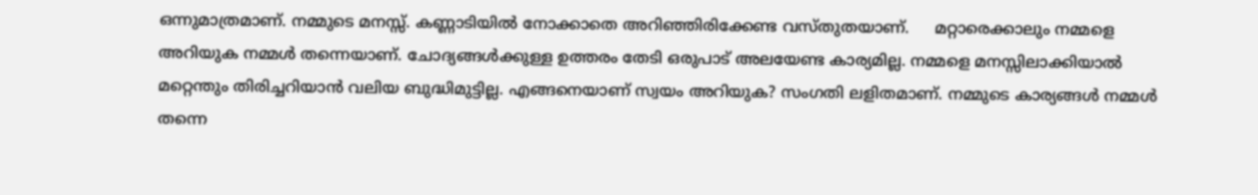ഒന്നുമാത്രമാണ്. നമ്മുടെ മനസ്സ്. കണ്ണാടിയിൽ നോക്കാതെ അറിഞ്ഞിരിക്കേണ്ട വസ്തുതയാണ്.     മറ്റാരെക്കാലും നമ്മളെ അറിയുക നമ്മൾ തന്നെയാണ്. ചോദ്യങ്ങൾക്കുള്ള ഉത്തരം തേടി ഒരുപാട് അലയേണ്ട കാര്യമില്ല. നമ്മളെ മനസ്സിലാക്കിയാൽ മറ്റെന്തും തിരിച്ചറിയാൻ വലിയ ബുദ്ധിമുട്ടില്ല. എങ്ങനെയാണ് സ്വയം അറിയുക? സംഗതി ലളിതമാണ്. നമ്മുടെ കാര്യങ്ങൾ നമ്മൾ തന്നെ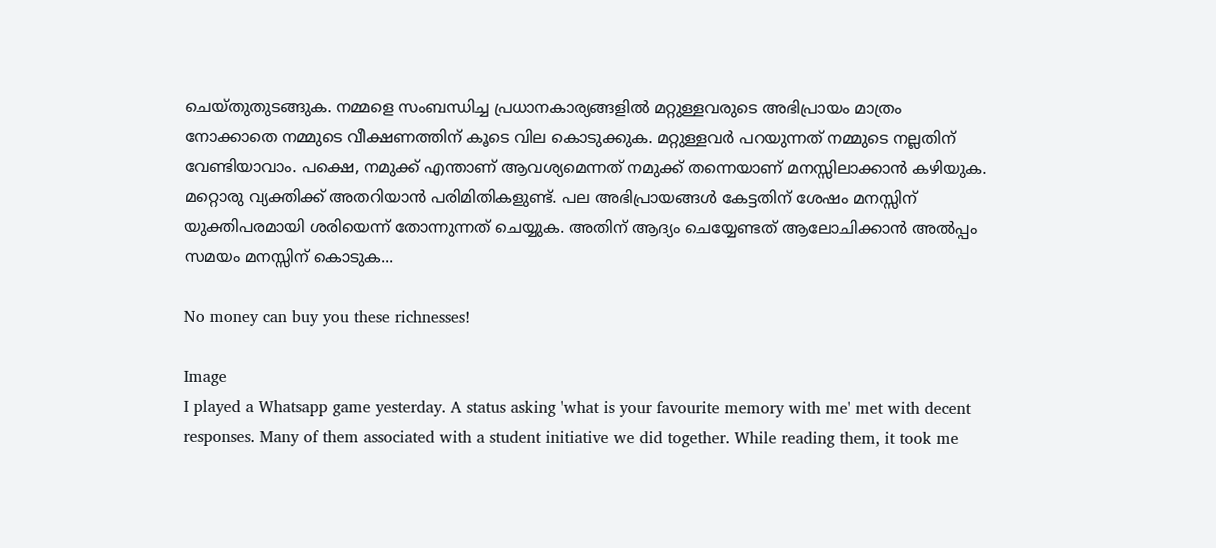ചെയ്തുതുടങ്ങുക. നമ്മളെ സംബന്ധിച്ച പ്രധാനകാര്യങ്ങളിൽ മറ്റുള്ളവരുടെ അഭിപ്രായം മാത്രം നോക്കാതെ നമ്മുടെ വീക്ഷണത്തിന് കൂടെ വില കൊടുക്കുക. മറ്റുള്ളവർ പറയുന്നത് നമ്മുടെ നല്ലതിന് വേണ്ടിയാവാം. പക്ഷെ, നമുക്ക് എന്താണ് ആവശ്യമെന്നത് നമുക്ക് തന്നെയാണ് മനസ്സിലാക്കാൻ കഴിയുക. മറ്റൊരു വ്യക്തിക്ക് അതറിയാൻ പരിമിതികളുണ്ട്. പല അഭിപ്രായങ്ങൾ കേട്ടതിന് ശേഷം മനസ്സിന് യുക്തിപരമായി ശരിയെന്ന് തോന്നുന്നത് ചെയ്യുക. അതിന് ആദ്യം ചെയ്യേണ്ടത് ആലോചിക്കാൻ അൽപ്പം സമയം മനസ്സിന് കൊടുക...

No money can buy you these richnesses!

Image
I played a Whatsapp game yesterday. A status asking 'what is your favourite memory with me' met with decent responses. Many of them associated with a student initiative we did together. While reading them, it took me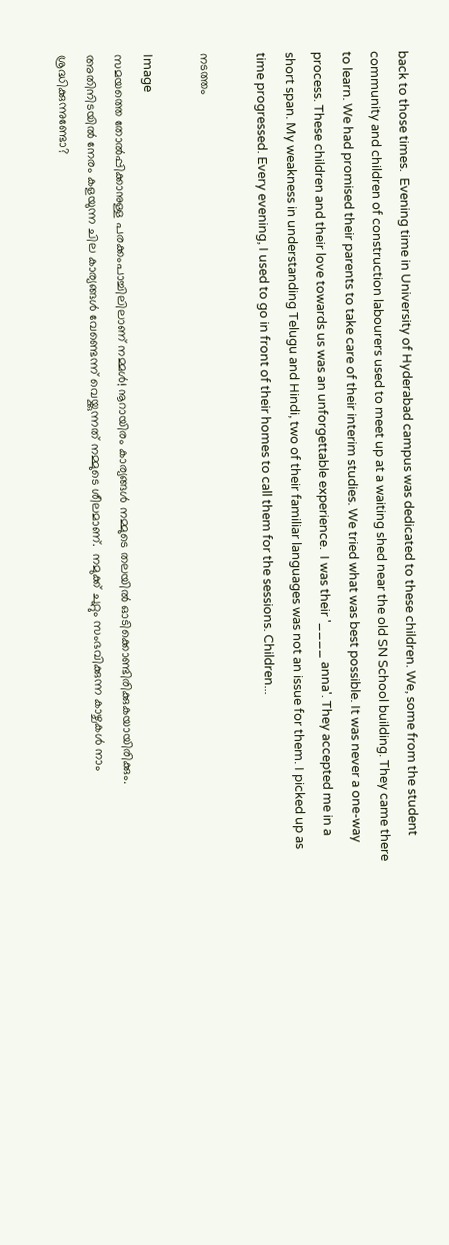back to those times.  Evening time in University of Hyderabad campus was dedicated to these children. We, some from the student community and children of construction labourers used to meet up at a waiting shed near the old SN School building. They came there to learn. We had promised their parents to take care of their interim studies. We tried what was best possible. It was never a one-way process. These children and their love towards us was an unforgettable experience.  I was their '____ anna'. They accepted me in a short span. My weakness in understanding Telugu and Hindi, two of their familiar languages was not an issue for them. I picked up as time progressed. Every evening, I used to go in front of their homes to call them for the sessions. Children...

നടത്തം

Image
സമയത്തെ തോൽപ്പിക്കാനുള്ള പരക്കംപാച്ചിലിലാണ് നമ്മൾ! നൂറായിരം കാര്യങ്ങൾ നമ്മുടെ തലയിൽ ഓടിക്കൊണ്ടിരിക്കുകയായിരിക്കും. അതിനിടയിൽ നേരം കളയുന്ന ചില കാര്യങ്ങൾ വേണ്ടെന്ന് വെയ്ക്കുന്നത് നമ്മുടെ ശീലമാണ്.  നമുക്ക് ചുറ്റും സംഭവിക്കുന്ന കാഴ്ചകൾ നാം ശ്രദ്ധിക്കുന്നുണ്ടോ?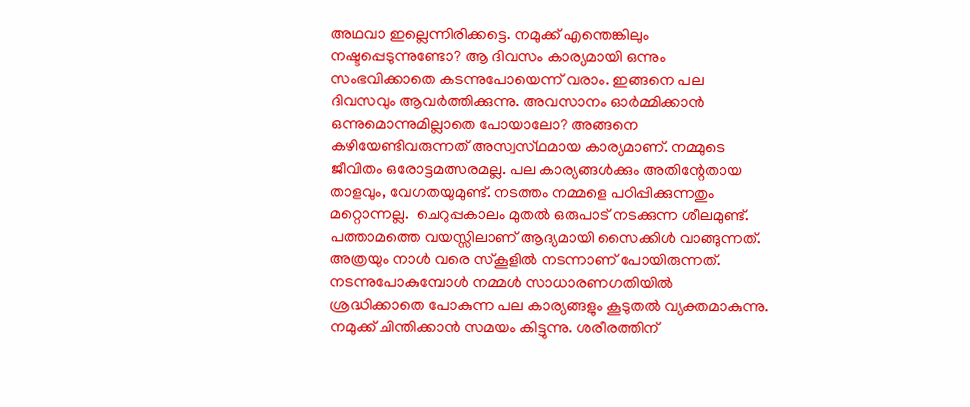അഥവാ ഇല്ലെന്നിരിക്കട്ടെ. നമുക്ക് എന്തെങ്കിലും നഷ്ടപ്പെടുന്നുണ്ടോ? ആ ദിവസം കാര്യമായി ഒന്നും സംഭവിക്കാതെ കടന്നുപോയെന്ന് വരാം. ഇങ്ങനെ പല ദിവസവും ആവർത്തിക്കുന്നു. അവസാനം ഓർമ്മിക്കാൻ ഒന്നുമൊന്നുമില്ലാതെ പോയാലോ? അങ്ങനെ കഴിയേണ്ടിവരുന്നത് അസ്വസ്‌ഥമായ കാര്യമാണ്. നമ്മുടെ ജീവിതം ഒരോട്ടമത്സരമല്ല. പല കാര്യങ്ങൾക്കും അതിന്റേതായ  താളവും, വേഗതയുമുണ്ട്. നടത്തം നമ്മളെ പഠിപ്പിക്കുന്നതും മറ്റൊന്നല്ല.  ചെറുപ്പകാലം മുതൽ ഒരുപാട് നടക്കുന്ന ശീലമുണ്ട്. പത്താമത്തെ വയസ്സിലാണ് ആദ്യമായി സൈക്കിൾ വാങ്ങുന്നത്. അത്രയും നാൾ വരെ സ്‌കൂളിൽ നടന്നാണ് പോയിരുന്നത്. നടന്നുപോകുമ്പോൾ നമ്മൾ സാധാരണഗതിയിൽ ശ്രദ്ധിക്കാതെ പോകുന്ന പല കാര്യങ്ങളും കൂടുതൽ വ്യക്തമാകുന്നു. നമുക്ക് ചിന്തിക്കാൻ സമയം കിട്ടുന്നു. ശരീരത്തിന്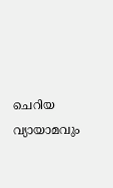ചെറിയ വ്യായാമവും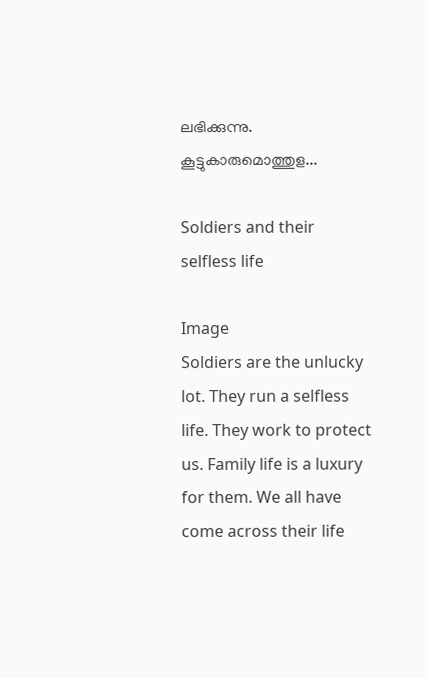ലഭിക്കുന്നു. കൂട്ടുകാരുമൊത്തുള...

Soldiers and their selfless life

Image
Soldiers are the unlucky lot. They run a selfless life. They work to protect us. Family life is a luxury for them. We all have come across their life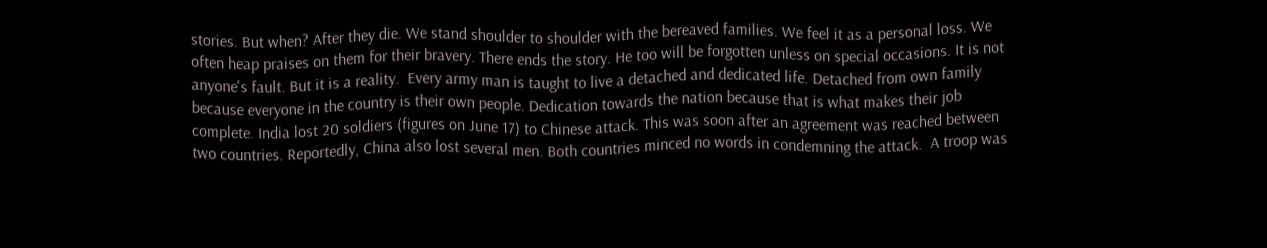stories. But when? After they die. We stand shoulder to shoulder with the bereaved families. We feel it as a personal loss. We often heap praises on them for their bravery. There ends the story. He too will be forgotten unless on special occasions. It is not anyone's fault. But it is a reality.  Every army man is taught to live a detached and dedicated life. Detached from own family because everyone in the country is their own people. Dedication towards the nation because that is what makes their job complete. India lost 20 soldiers (figures on June 17) to Chinese attack. This was soon after an agreement was reached between two countries. Reportedly, China also lost several men. Both countries minced no words in condemning the attack.  A troop was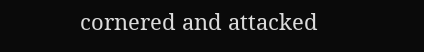cornered and attacked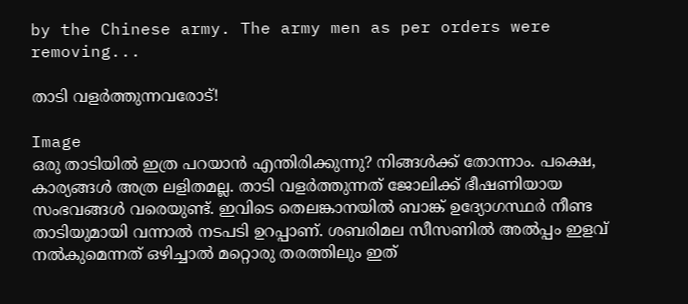by the Chinese army. The army men as per orders were removing...

താടി വളർത്തുന്നവരോട്!

Image
ഒരു താടിയിൽ ഇത്ര പറയാൻ എന്തിരിക്കുന്നു? നിങ്ങൾക്ക് തോന്നാം. പക്ഷെ, കാര്യങ്ങൾ അത്ര ലളിതമല്ല. താടി വളർത്തുന്നത് ജോലിക്ക് ഭീഷണിയായ സംഭവങ്ങൾ വരെയുണ്ട്. ഇവിടെ തെലങ്കാനയിൽ ബാങ്ക് ഉദ്യോഗസ്ഥർ നീണ്ട താടിയുമായി വന്നാൽ നടപടി ഉറപ്പാണ്. ശബരിമല സീസണിൽ അൽപ്പം ഇളവ് നൽകുമെന്നത് ഒഴിച്ചാൽ മറ്റൊരു തരത്തിലും ഇത്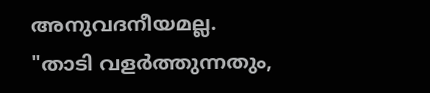അനുവദനീയമല്ല. "താടി വളർത്തുന്നതും,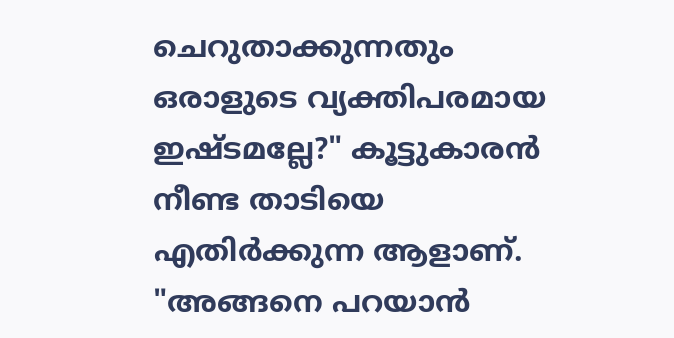ചെറുതാക്കുന്നതും ഒരാളുടെ വ്യക്തിപരമായ ഇഷ്ടമല്ലേ?" കൂട്ടുകാരൻ നീണ്ട താടിയെ എതിർക്കുന്ന ആളാണ്. "അങ്ങനെ പറയാൻ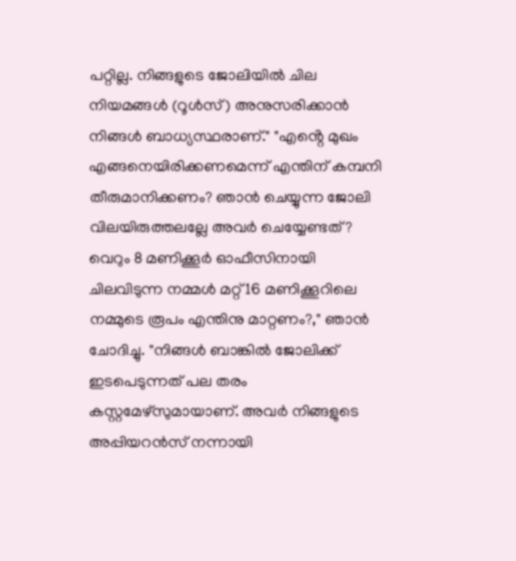പറ്റില്ല. നിങ്ങളുടെ ജോലിയിൽ ചില നിയമങ്ങൾ (റൂൾസ്) അനുസരിക്കാൻ നിങ്ങൾ ബാധ്യസ്ഥരാണ്." "എൻ്റെ മുഖം എങ്ങനെയിരിക്കണമെന്ന് എന്തിന് കമ്പനി തീരുമാനിക്കണം? ഞാൻ ചെയ്യുന്ന ജോലി വിലയിരുത്തലല്ലേ അവർ ചെയ്യേണ്ടത്? വെറും 8 മണിക്കൂർ ഓഫീസിനായി ചിലവിടുന്ന നമ്മൾ മറ്റ് 16 മണിക്കൂറിലെ നമ്മുടെ രൂപം എന്തിനു മാറ്റണം?," ഞാൻ ചോദിച്ചു. "നിങ്ങൾ ബാങ്കിൽ ജോലിക്ക് ഇടപെടുന്നത് പല തരം കസ്റ്റമേഴ്‌സുമായാണ്. അവർ നിങ്ങളുടെ അപ്പിയറൻസ് നന്നായി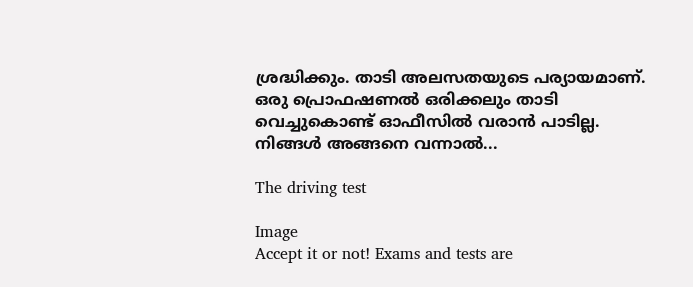ശ്രദ്ധിക്കും. താടി അലസതയുടെ പര്യായമാണ്.  ഒരു പ്രൊഫഷണൽ ഒരിക്കലും താടി വെച്ചുകൊണ്ട് ഓഫീസിൽ വരാൻ പാടില്ല. നിങ്ങൾ അങ്ങനെ വന്നാൽ...

The driving test

Image
Accept it or not! Exams and tests are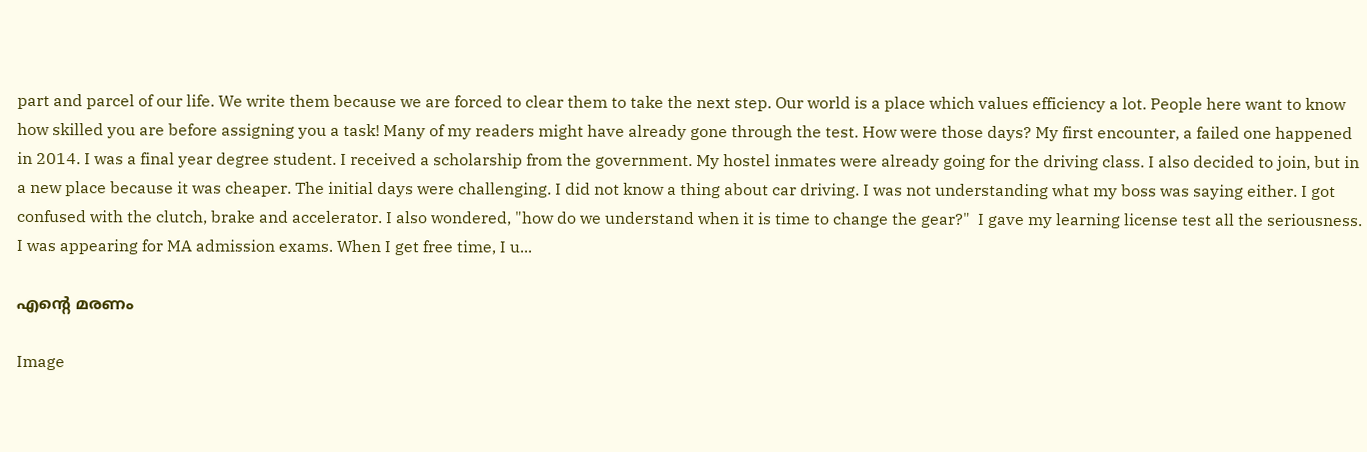part and parcel of our life. We write them because we are forced to clear them to take the next step. Our world is a place which values efficiency a lot. People here want to know how skilled you are before assigning you a task! Many of my readers might have already gone through the test. How were those days? My first encounter, a failed one happened in 2014. I was a final year degree student. I received a scholarship from the government. My hostel inmates were already going for the driving class. I also decided to join, but in a new place because it was cheaper. The initial days were challenging. I did not know a thing about car driving. I was not understanding what my boss was saying either. I got confused with the clutch, brake and accelerator. I also wondered, "how do we understand when it is time to change the gear?"  I gave my learning license test all the seriousness. I was appearing for MA admission exams. When I get free time, I u...

എൻ്റെ മരണം

Image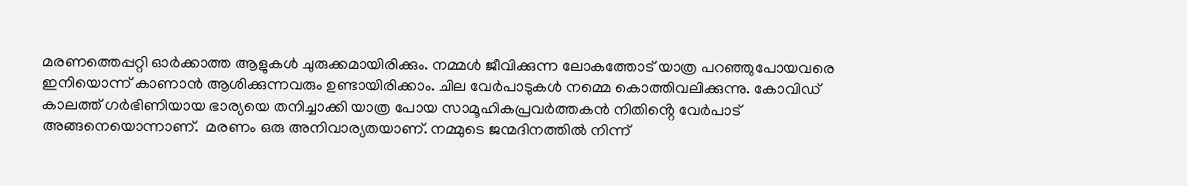മരണത്തെപ്പറ്റി ഓർക്കാത്ത ആളുകൾ ചുരുക്കമായിരിക്കും. നമ്മൾ ജീവിക്കുന്ന ലോകത്തോട് യാത്ര പറഞ്ഞുപോയവരെ ഇനിയൊന്ന് കാണാൻ ആശിക്കുന്നവരും ഉണ്ടായിരിക്കാം. ചില വേർപാടുകൾ നമ്മെ കൊത്തിവലിക്കുന്നു. കോവിഡ് കാലത്ത് ഗർഭിണിയായ ഭാര്യയെ തനിച്ചാക്കി യാത്ര പോയ സാമൂഹികപ്രവർത്തകൻ നിതിൻ്റെ വേർപാട് അങ്ങനെയൊന്നാണ്.  മരണം ഒരു അനിവാര്യതയാണ്. നമ്മുടെ ജന്മദിനത്തിൽ നിന്ന്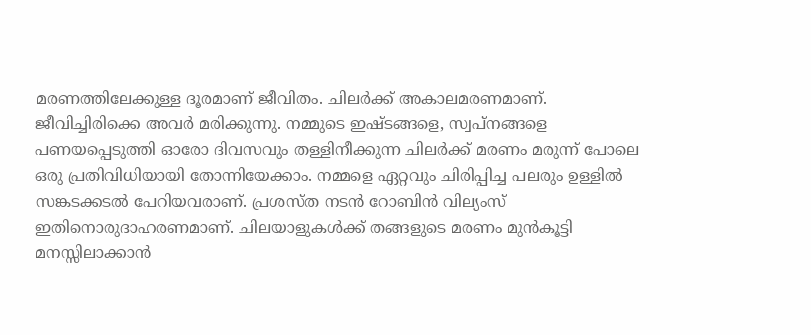മരണത്തിലേക്കുള്ള ദൂരമാണ് ജീവിതം. ചിലർക്ക് അകാലമരണമാണ്. ജീവിച്ചിരിക്കെ അവർ മരിക്കുന്നു. നമ്മുടെ ഇഷ്ടങ്ങളെ, സ്വപ്നങ്ങളെ പണയപ്പെടുത്തി ഓരോ ദിവസവും തള്ളിനീക്കുന്ന ചിലർക്ക് മരണം മരുന്ന് പോലെ ഒരു പ്രതിവിധിയായി തോന്നിയേക്കാം. നമ്മളെ ഏറ്റവും ചിരിപ്പിച്ച പലരും ഉള്ളിൽ സങ്കടക്കടൽ പേറിയവരാണ്. പ്രശസ്ത നടൻ റോബിൻ വില്യംസ് ഇതിനൊരുദാഹരണമാണ്. ചിലയാളുകൾക്ക് തങ്ങളുടെ മരണം മുൻകൂട്ടി മനസ്സിലാക്കാൻ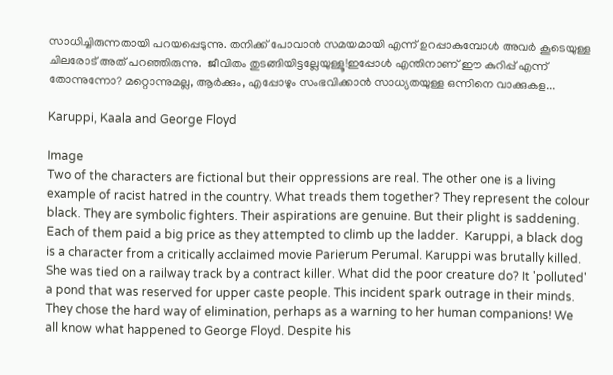സാധിച്ചിരുന്നതായി പറയപ്പെടുന്നു. തനിക്ക് പോവാൻ സമയമായി എന്ന് ഉറപ്പാകുമ്പോൾ അവർ കൂടെയുള്ള ചിലരോട് അത് പറഞ്ഞിരുന്നു.  ജീവിതം തുടങ്ങിയിട്ടല്ലേയുള്ളൂ!ഇപ്പോൾ എന്തിനാണ് ഈ കുറിപ്പ് എന്ന് തോന്നുന്നോ? മറ്റൊന്നുമല്ല, ആർക്കും, എപ്പോഴും സംഭവിക്കാൻ സാധ്യതയുള്ള ഒന്നിനെ വാക്കുകള...

Karuppi, Kaala and George Floyd

Image
Two of the characters are fictional but their oppressions are real. The other one is a living example of racist hatred in the country. What treads them together? They represent the colour black. They are symbolic fighters. Their aspirations are genuine. But their plight is saddening. Each of them paid a big price as they attempted to climb up the ladder.  Karuppi, a black dog is a character from a critically acclaimed movie Parierum Perumal. Karuppi was brutally killed. She was tied on a railway track by a contract killer. What did the poor creature do? It 'polluted' a pond that was reserved for upper caste people. This incident spark outrage in their minds. They chose the hard way of elimination, perhaps as a warning to her human companions! We all know what happened to George Floyd. Despite his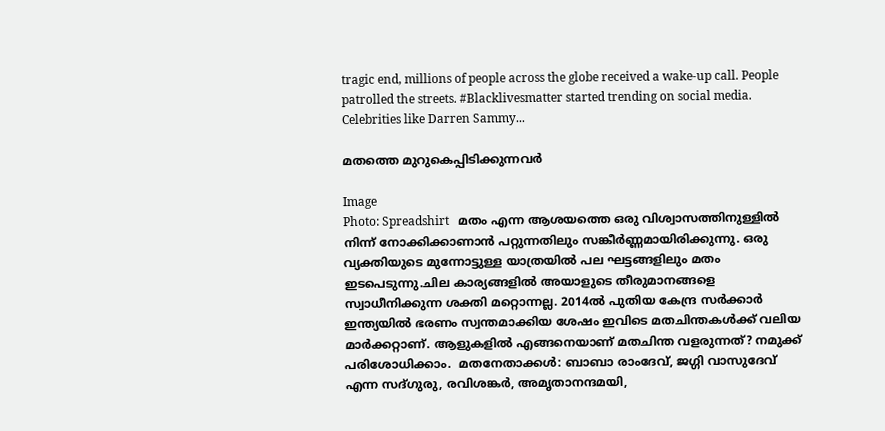tragic end, millions of people across the globe received a wake-up call. People patrolled the streets. #Blacklivesmatter started trending on social media. Celebrities like Darren Sammy...

മതത്തെ മുറുകെപ്പിടിക്കുന്നവർ

Image
Photo: Spreadshirt   മതം എന്ന ആശയത്തെ ഒരു വിശ്വാസത്തിനുള്ളിൽ നിന്ന് നോക്കിക്കാണാൻ പറ്റുന്നതിലും സങ്കീർണ്ണമായിരിക്കുന്നു. ഒരു വ്യക്തിയുടെ മുന്നോട്ടുള്ള യാത്രയിൽ പല ഘട്ടങ്ങളിലും മതം  ഇടപെടുന്നു.ചില കാര്യങ്ങളിൽ അയാളുടെ തീരുമാനങ്ങളെ സ്വാധീനിക്കുന്ന ശക്തി മറ്റൊന്നല്ല. 2014ൽ പുതിയ കേന്ദ്ര സർക്കാർ ഇന്ത്യയിൽ ഭരണം സ്വന്തമാക്കിയ ശേഷം ഇവിടെ മതചിന്തകൾക്ക് വലിയ മാർക്കറ്റാണ്. ആളുകളിൽ എങ്ങനെയാണ് മതചിന്ത വളരുന്നത്? നമുക്ക് പരിശോധിക്കാം.  മതനേതാക്കൾ: ബാബാ രാംദേവ്, ജഗ്ഗി വാസുദേവ് എന്ന സദ്ഗുരു, രവിശങ്കർ, അമൃതാനന്ദമയി,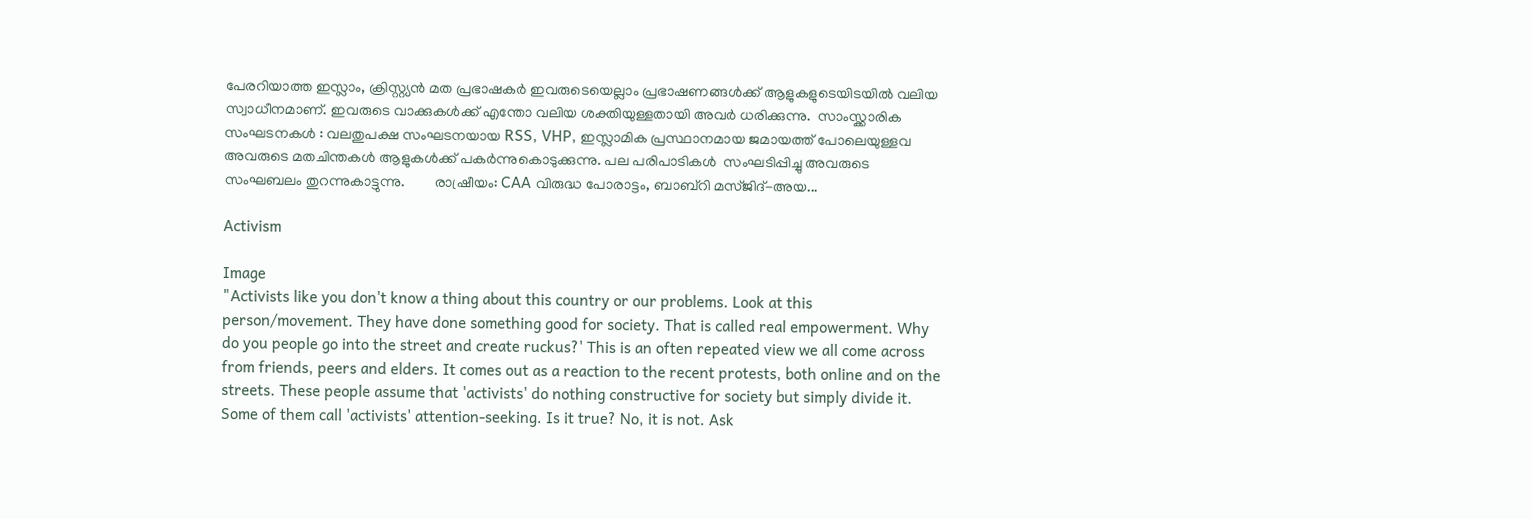പേരറിയാത്ത ഇസ്ലാം, ക്രിസ്റ്റ്യൻ മത പ്രഭാഷകർ ഇവരുടെയെല്ലാം പ്രഭാഷണങ്ങൾക്ക് ആളുകളുടെയിടയിൽ വലിയ സ്വാധീനമാണ്. ഇവരുടെ വാക്കുകൾക്ക് എന്തോ വലിയ ശക്തിയുള്ളതായി അവർ ധരിക്കുന്നു.  സാംസ്ക്കാരിക സംഘടനകൾ : വലതുപക്ഷ സംഘടനയായ RSS, VHP, ഇസ്ലാമിക പ്രസ്ഥാനമായ ജമായത്ത് പോലെയുള്ളവ അവരുടെ മതചിന്തകൾ ആളുകൾക്ക് പകർന്നുകൊടുക്കുന്നു. പല പരിപാടികൾ  സംഘടിപ്പിച്ചു അവരുടെ സംഘബലം തുറന്നുകാട്ടുന്നു.        രാഷ്രീയം: CAA വിരുദ്ധ പോരാട്ടം, ബാബ്‌റി മസ്ജിദ്-അയ...

Activism

Image
"Activists like you don't know a thing about this country or our problems. Look at this person/movement. They have done something good for society. That is called real empowerment. Why do you people go into the street and create ruckus?' This is an often repeated view we all come across from friends, peers and elders. It comes out as a reaction to the recent protests, both online and on the streets. These people assume that 'activists' do nothing constructive for society but simply divide it. Some of them call 'activists' attention-seeking. Is it true? No, it is not. Ask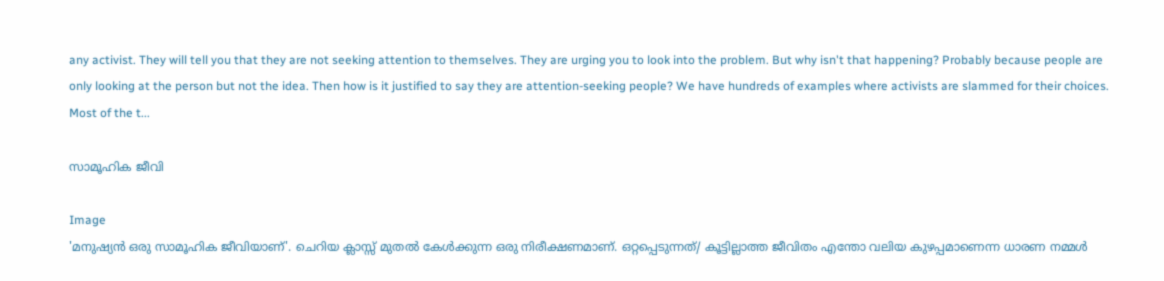any activist. They will tell you that they are not seeking attention to themselves. They are urging you to look into the problem. But why isn't that happening? Probably because people are only looking at the person but not the idea. Then how is it justified to say they are attention-seeking people? We have hundreds of examples where activists are slammed for their choices. Most of the t...

സാമൂഹിക ജീവി

Image
'മനുഷ്യൻ ഒരു സാമൂഹിക ജീവിയാണ്'. ചെറിയ ക്ലാസ്സ് മുതൽ കേൾക്കുന്ന ഒരു നിരീക്ഷണമാണ്. ഒറ്റപ്പെടുന്നത്/ കൂട്ടില്ലാത്ത ജീവിതം എന്തോ വലിയ കുഴപ്പമാണെന്ന ധാരണ നമ്മൾ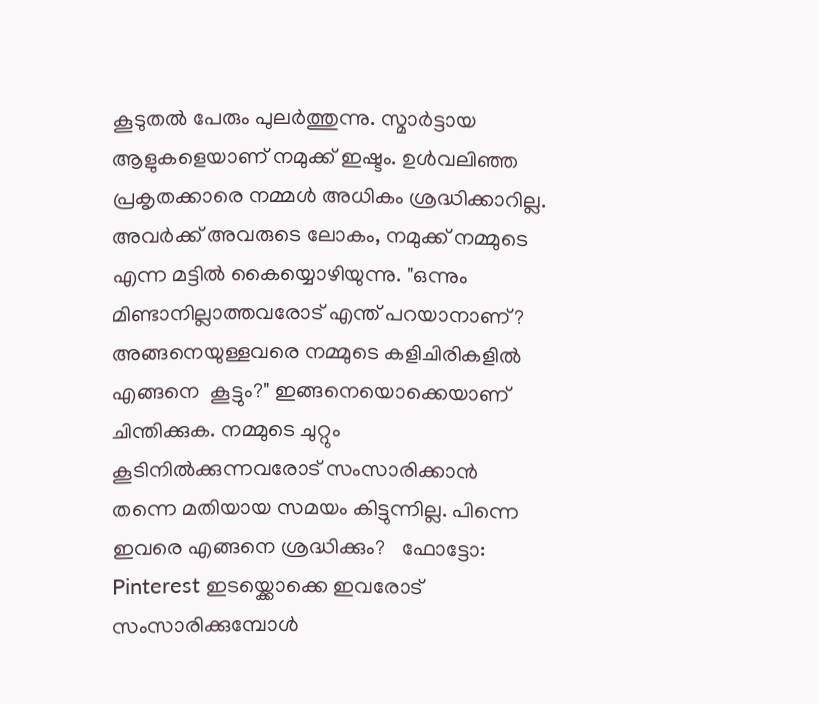കൂടുതൽ പേരും പുലർത്തുന്നു. സ്മാർട്ടായ ആളുകളെയാണ് നമുക്ക് ഇഷ്ടം. ഉൾവലിഞ്ഞ പ്രകൃതക്കാരെ നമ്മൾ അധികം ശ്രദ്ധിക്കാറില്ല. അവർക്ക് അവരുടെ ലോകം, നമുക്ക് നമ്മുടെ  എന്ന മട്ടിൽ കൈയ്യൊഴിയുന്നു. "ഒന്നും മിണ്ടാനില്ലാത്തവരോട് എന്ത് പറയാനാണ്? അങ്ങനെയുള്ളവരെ നമ്മുടെ കളിചിരികളിൽ എങ്ങനെ  കൂട്ടും?" ഇങ്ങനെയൊക്കെയാണ് ചിന്തിക്കുക. നമ്മുടെ ചുറ്റും കൂടിനിൽക്കുന്നവരോട് സംസാരിക്കാൻ തന്നെ മതിയായ സമയം കിട്ടുന്നില്ല. പിന്നെ ഇവരെ എങ്ങനെ ശ്രദ്ധിക്കും?   ഫോട്ടോ: Pinterest ഇടയ്ക്കൊക്കെ ഇവരോട് സംസാരിക്കുമ്പോൾ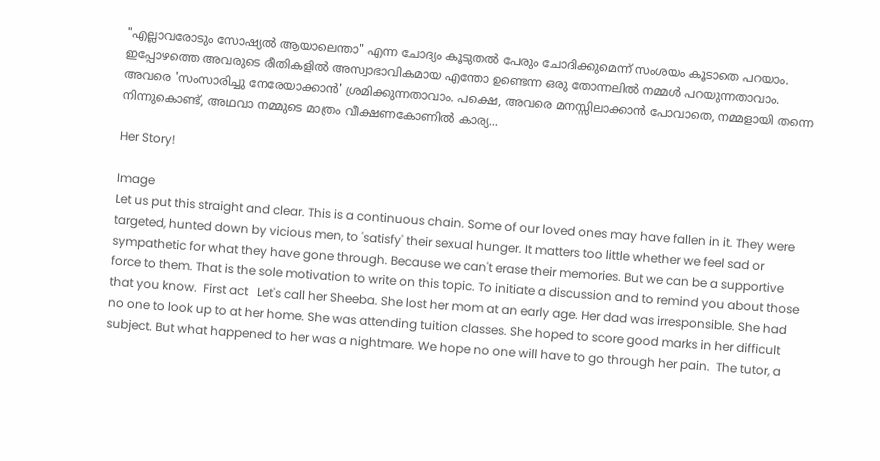"എല്ലാവരോടും സോഷ്യൽ ആയാലെന്താ" എന്ന ചോദ്യം കൂടുതൽ പേരും ചോദിക്കുമെന്ന് സംശയം കൂടാതെ പറയാം. ഇപ്പോഴത്തെ അവരുടെ രീതികളിൽ അസ്വാഭാവികമായ എന്തോ ഉണ്ടെന്ന ഒരു തോന്നലിൽ നമ്മൾ പറയുന്നതാവാം. അവരെ 'സംസാരിച്ചു നേരേയാക്കാൻ' ശ്രമിക്കുന്നതാവാം. പക്ഷെ, അവരെ മനസ്സിലാക്കാൻ പോവാതെ, നമ്മളായി തന്നെ നിന്നുകൊണ്ട്, അഥവാ നമ്മുടെ മാത്രം വീക്ഷണകോണിൽ കാര്യ...

Her Story!

Image
Let us put this straight and clear. This is a continuous chain. Some of our loved ones may have fallen in it. They were targeted, hunted down by vicious men, to 'satisfy' their sexual hunger. It matters too little whether we feel sad or sympathetic for what they have gone through. Because we can't erase their memories. But we can be a supportive force to them. That is the sole motivation to write on this topic. To initiate a discussion and to remind you about those that you know.  First act   Let's call her Sheeba. She lost her mom at an early age. Her dad was irresponsible. She had no one to look up to at her home. She was attending tuition classes. She hoped to score good marks in her difficult subject. But what happened to her was a nightmare. We hope no one will have to go through her pain.  The tutor, a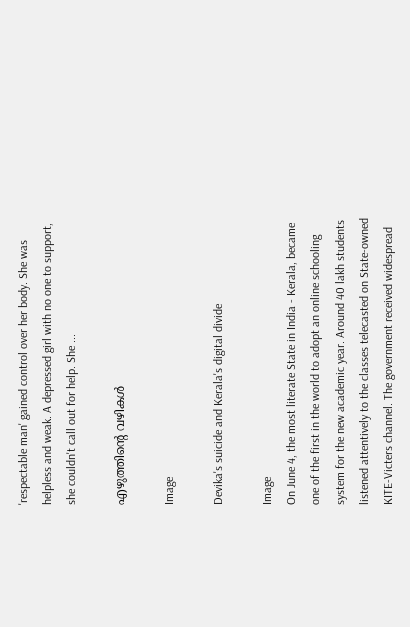'respectable man' gained control over her body. She was helpless and weak. A depressed girl with no one to support, she couldn't call out for help. She ...

എഴുത്തിൻ്റെ വഴികൾ

Image

Devika's suicide and Kerala's digital divide

Image
On June 4, the most literate State in India - Kerala, became one of the first in the world to adopt an online schooling system for the new academic year. Around 40 lakh students listened attentively to the classes telecasted on State-owned KITE-Victers channel. The government received widespread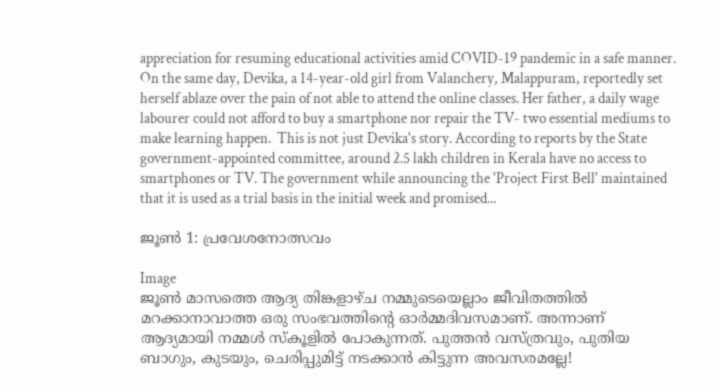appreciation for resuming educational activities amid COVID-19 pandemic in a safe manner. On the same day, Devika, a 14-year-old girl from Valanchery, Malappuram, reportedly set herself ablaze over the pain of not able to attend the online classes. Her father, a daily wage labourer could not afford to buy a smartphone nor repair the TV- two essential mediums to make learning happen.  This is not just Devika's story. According to reports by the State government-appointed committee, around 2.5 lakh children in Kerala have no access to smartphones or TV. The government while announcing the 'Project First Bell' maintained that it is used as a trial basis in the initial week and promised...

ജൂൺ 1: പ്രവേശനോത്സവം

Image
ജൂൺ മാസത്തെ ആദ്യ തിങ്കളാഴ്ച നമ്മുടെയെല്ലാം ജീവിതത്തിൽ മറക്കാനാവാത്ത ഒരു സംഭവത്തിൻ്റെ ഓർമ്മദിവസമാണ്. അന്നാണ് ആദ്യമായി നമ്മൾ സ്‌കൂളിൽ പോകുന്നത്. പുത്തൻ വസ്ത്രവും, പുതിയ ബാഗും, കുടയും, ചെരിപ്പുമിട്ട് നടക്കാൻ കിട്ടുന്ന അവസരമല്ലേ!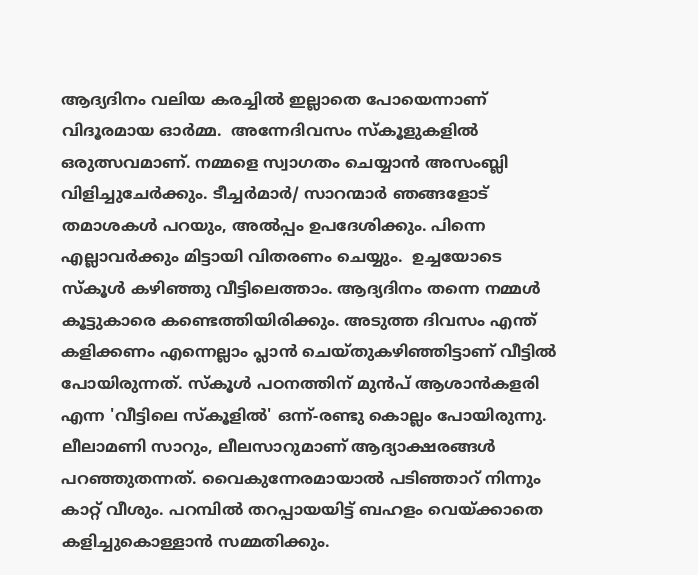ആദ്യദിനം വലിയ കരച്ചിൽ ഇല്ലാതെ പോയെന്നാണ് വിദൂരമായ ഓർമ്മ.  അന്നേദിവസം സ്‌കൂളുകളിൽ ഒരുത്സവമാണ്. നമ്മളെ സ്വാഗതം ചെയ്യാൻ അസംബ്ലി വിളിച്ചുചേർക്കും. ടീച്ചർമാർ/ സാറന്മാർ ഞങ്ങളോട് തമാശകൾ പറയും, അൽപ്പം ഉപദേശിക്കും. പിന്നെ എല്ലാവർക്കും മിട്ടായി വിതരണം ചെയ്യും.  ഉച്ചയോടെ സ്‌കൂൾ കഴിഞ്ഞു വീട്ടിലെത്താം. ആദ്യദിനം തന്നെ നമ്മൾ കൂട്ടുകാരെ കണ്ടെത്തിയിരിക്കും. അടുത്ത ദിവസം എന്ത് കളിക്കണം എന്നെല്ലാം പ്ലാൻ ചെയ്തുകഴിഞ്ഞിട്ടാണ് വീട്ടിൽ പോയിരുന്നത്. സ്‌കൂൾ പഠനത്തിന് മുൻപ് ആശാൻകളരി എന്ന 'വീട്ടിലെ സ്‌കൂളിൽ' ഒന്ന്-രണ്ടു കൊല്ലം പോയിരുന്നു. ലീലാമണി സാറും, ലീലസാറുമാണ് ആദ്യാക്ഷരങ്ങൾ പറഞ്ഞുതന്നത്. വൈകുന്നേരമായാൽ പടിഞ്ഞാറ് നിന്നും കാറ്റ് വീശും. പറമ്പിൽ തറപ്പായയിട്ട് ബഹളം വെയ്ക്കാതെ കളിച്ചുകൊള്ളാൻ സമ്മതിക്കും.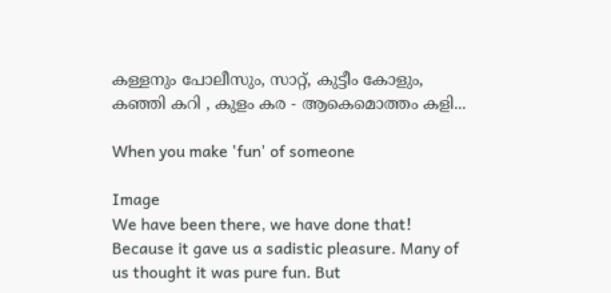കള്ളനും പോലീസും, സാറ്റ്, കുട്ടീം കോളും, കഞ്ഞി കറി , കുളം കര - ആകെമൊത്തം കളി...

When you make 'fun' of someone

Image
We have been there, we have done that! Because it gave us a sadistic pleasure. Many of us thought it was pure fun. But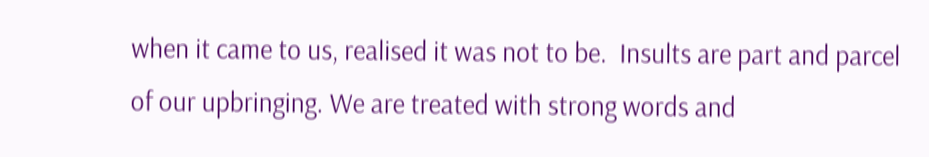when it came to us, realised it was not to be.  Insults are part and parcel of our upbringing. We are treated with strong words and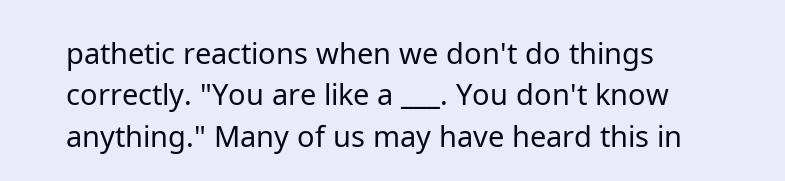pathetic reactions when we don't do things correctly. "You are like a ___. You don't know anything." Many of us may have heard this in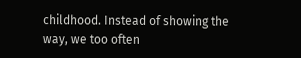childhood. Instead of showing the way, we too often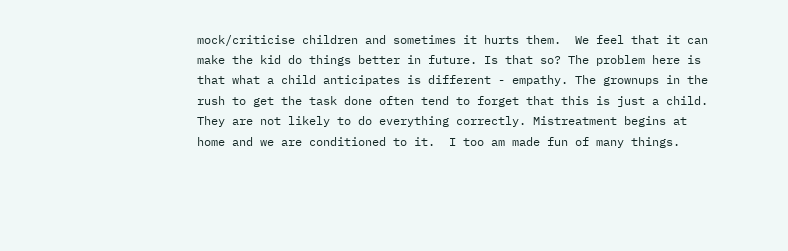mock/criticise children and sometimes it hurts them.  We feel that it can make the kid do things better in future. Is that so? The problem here is that what a child anticipates is different - empathy. The grownups in the rush to get the task done often tend to forget that this is just a child. They are not likely to do everything correctly. Mistreatment begins at home and we are conditioned to it.  I too am made fun of many things.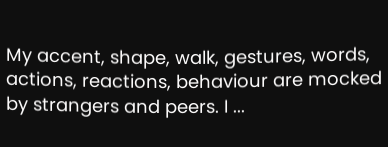My accent, shape, walk, gestures, words, actions, reactions, behaviour are mocked by strangers and peers. I ...